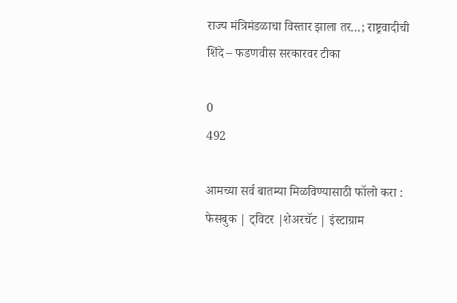राज्य मंत्रिमंडळाचा विस्तार झाला तर…; राष्ट्रवादीची शिंदे – फडणवीस सरकारवर टीका

0
492

आमच्या सर्व बातम्या मिळविण्यासाठी फॉलो करा : फेसबुक | ट्विटर |शेअरचॅट | इंस्टाग्राम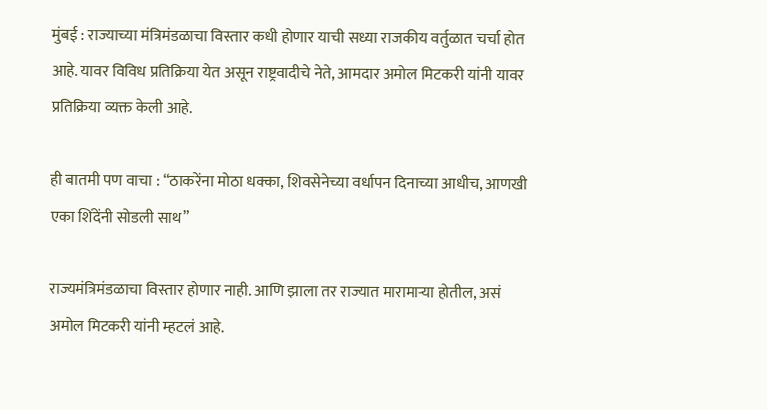मुंबई : राज्याच्या मंत्रिमंडळाचा विस्तार कधी होणार याची सध्या राजकीय वर्तुळात चर्चा होत आहे. यावर विविध प्रतिक्रिया येत असून राष्ट्रवादीचे नेते, आमदार अमोल मिटकरी यांनी यावर प्रतिक्रिया व्यक्त केली आहे.

ही बातमी पण वाचा : “ठाकरेंना मोठा धक्का, शिवसेनेच्या वर्धापन दिनाच्या आधीच, आणखी एका शिंदेंनी सोडली साथ”

राज्यमंत्रिमंडळाचा विस्तार होणार नाही. आणि झाला तर राज्यात मारामाऱ्या होतील, असं अमोल मिटकरी यांनी म्हटलं आहे.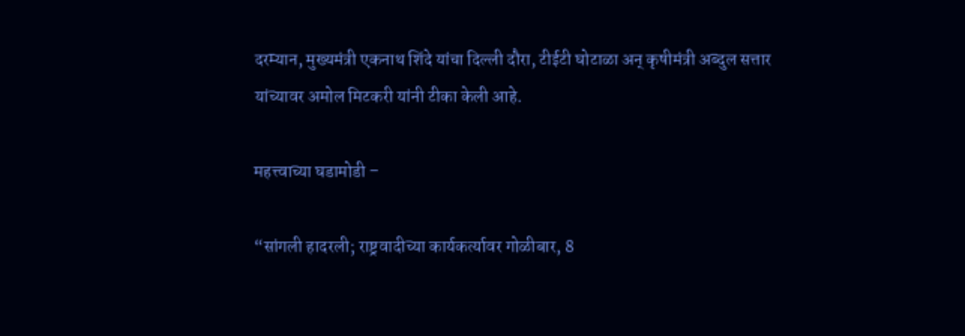दरम्यान, मुख्यमंत्री एकनाथ शिंदे यांचा दिल्ली दौरा, टीईटी घोटाळा अन् कृषीमंत्री अब्दुल सत्तार यांच्यावर अमोल मिटकरी यांनी टीका केली आहे.

महत्त्वाच्या घडामोडी –

“सांगली हादरली; राष्ट्रवादीच्या कार्यकर्त्यावर गोळीबार, 8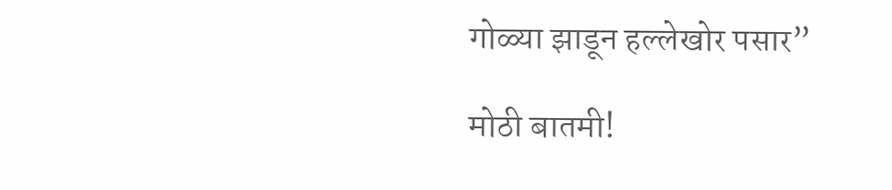गोळ्या झाडून हल्लेखोर पसार”

मोठी बातमी!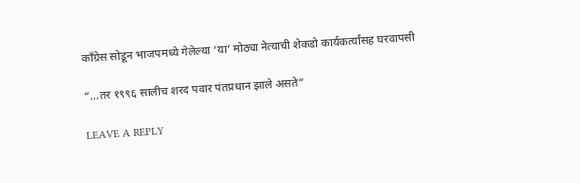काँग्रेस सोडून भाजपमध्ये गेलेल्या ‘या’ मोठ्या नेत्याची शेकडो कार्यकर्त्यांसह घरवापसी

“…तर १९९६ सालीच शरद पवार पंतप्रधान झाले असते”

LEAVE A REPLY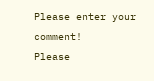Please enter your comment!
Please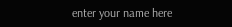enter your name here